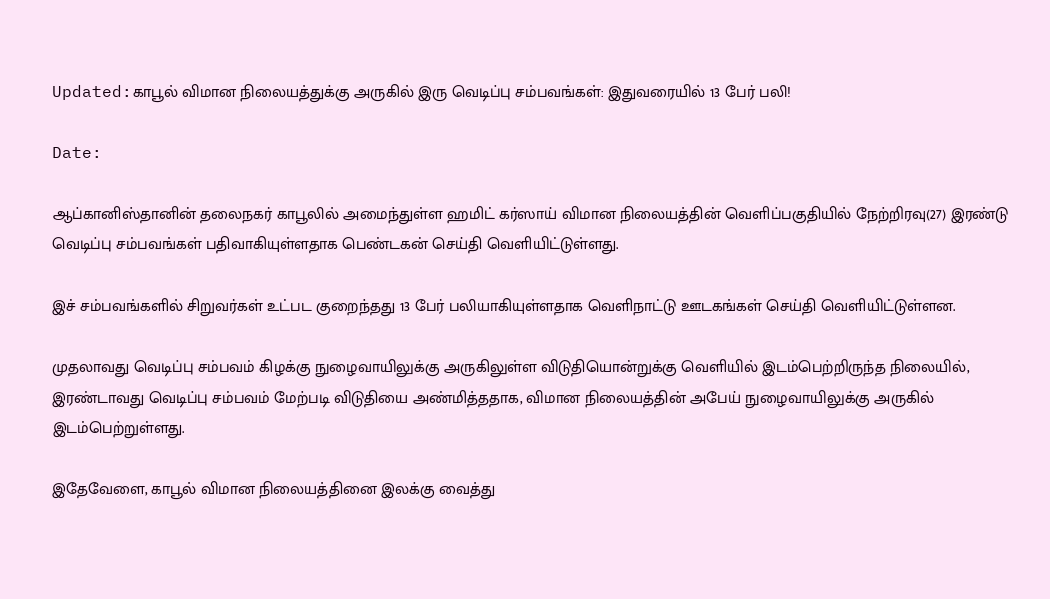Updated:காபூல் விமான நிலையத்துக்கு அருகில் இரு வெடிப்பு சம்பவங்கள்: இதுவரையில் 13 பேர் பலி!

Date:

ஆப்கானிஸ்தானின் தலைநகர் காபூலில் அமைந்துள்ள ஹமிட் கர்ஸாய் விமான நிலையத்தின் வெளிப்பகுதியில் நேற்றிரவு(27) இரண்டு வெடிப்பு சம்பவங்கள் பதிவாகியுள்ளதாக பெண்டகன் செய்தி வெளியிட்டுள்ளது.

இச் சம்பவங்களில் சிறுவர்கள் உட்பட குறைந்தது 13 பேர் பலியாகியுள்ளதாக வெளிநாட்டு ஊடகங்கள் செய்தி வெளியிட்டுள்ளன.

முதலாவது வெடிப்பு சம்பவம் கிழக்கு நுழைவாயிலுக்கு அருகிலுள்ள விடுதியொன்றுக்கு வெளியில் இடம்பெற்றிருந்த நிலையில், இரண்டாவது வெடிப்பு சம்பவம் மேற்படி விடுதியை அண்மித்ததாக, விமான நிலையத்தின் அபேய் நுழைவாயிலுக்கு அருகில் இடம்பெற்றுள்ளது.

இதேவேளை, காபூல் விமான நிலையத்தினை இலக்கு வைத்து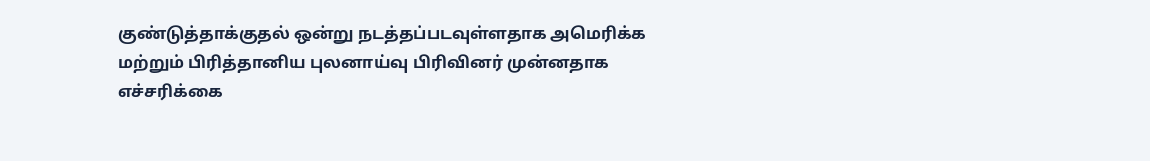குண்டுத்தாக்குதல் ஒன்று நடத்தப்படவுள்ளதாக அமெரிக்க மற்றும் பிரித்தானிய புலனாய்வு பிரிவினர் முன்னதாக எச்சரிக்கை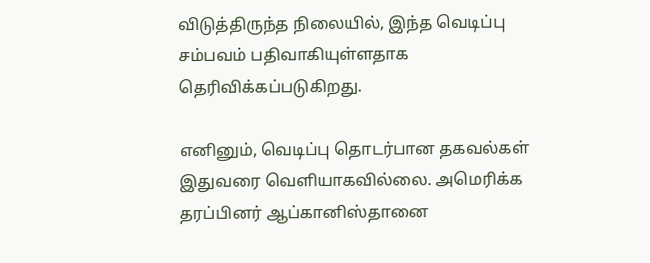விடுத்திருந்த நிலையில், இந்த வெடிப்பு சம்பவம் பதிவாகியுள்ளதாக தெரிவிக்கப்படுகிறது.

எனினும், வெடிப்பு தொடர்பான தகவல்கள் இதுவரை வெளியாகவில்லை. அமெரிக்க தரப்பினர் ஆப்கானிஸ்தானை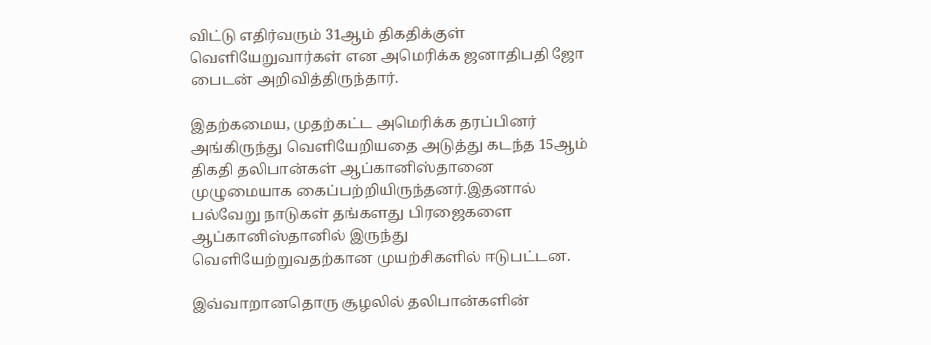விட்டு எதிர்வரும் 31ஆம் திகதிக்குள் வெளியேறுவார்கள் என அமெரிக்க ஜனாதிபதி ஜோ பைடன் அறிவித்திருந்தார்.

இதற்கமைய, முதற்கட்ட அமெரிக்க தரப்பினர் அங்கிருந்து வெளியேறியதை அடுத்து கடந்த 15ஆம் திகதி தலிபான்கள் ஆப்கானிஸ்தானை முழுமையாக கைப்பற்றியிருந்தனர்.இதனால் பல்வேறு நாடுகள் தங்களது பிரஜைகளை ஆப்கானிஸ்தானில் இருந்து வெளியேற்றுவதற்கான முயற்சிகளில் ஈடுபட்டன.

இவ்வாறானதொரு சூழலில் தலிபான்களின்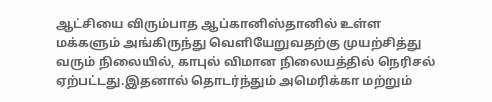ஆட்சியை விரும்பாத ஆப்கானிஸ்தானில் உள்ள மக்களும் அங்கிருந்து வெளியேறுவதற்கு முயற்சித்து வரும் நிலையில், காபுல் விமான நிலையத்தில் நெரிசல் ஏற்பட்டது.இதனால் தொடர்ந்தும் அமெரிக்கா மற்றும்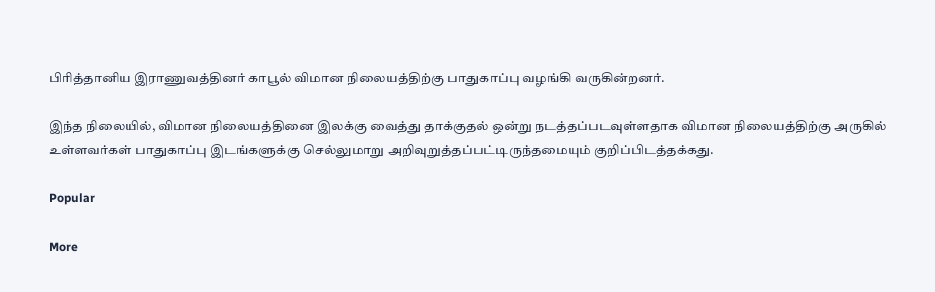பிரித்தானிய இராணுவத்தினர் காபூல் விமான நிலையத்திற்கு பாதுகாப்பு வழங்கி வருகின்றனர்.

இந்த நிலையில், விமான நிலையத்தினை இலக்கு வைத்து தாக்குதல் ஒன்று நடத்தப்படவுள்ளதாக விமான நிலையத்திற்கு அருகில் உள்ளவர்கள் பாதுகாப்பு இடங்களுக்கு செல்லுமாறு அறிவுறுத்தப்பட்டிருந்தமையும் குறிப்பிடத்தக்கது.

Popular

More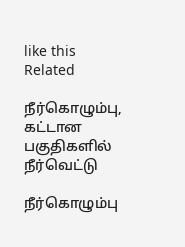like this
Related

நீர்கொழும்பு, கட்டான பகுதிகளில் நீர்வெட்டு

நீர்கொழும்பு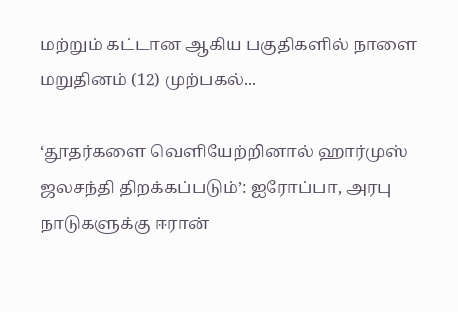மற்றும் கட்டான ஆகிய பகுதிகளில் நாளை மறுதினம் (12) முற்பகல்...

‘தூதர்களை வெளியேற்றினால் ஹார்முஸ் ஜலசந்தி திறக்கப்படும்’: ஐரோப்பா, அரபு நாடுகளுக்கு ஈரான்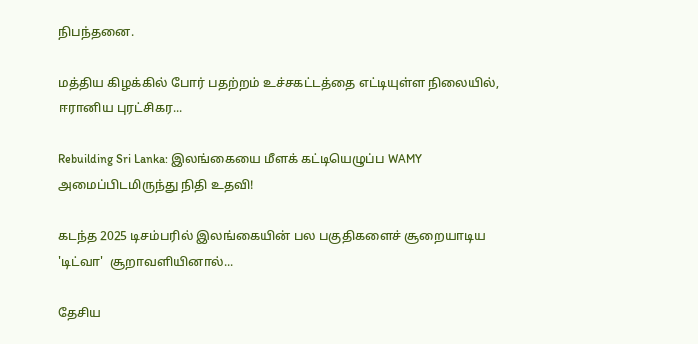நிபந்தனை.

மத்திய கிழக்கில் போர் பதற்றம் உச்சகட்டத்தை எட்டியுள்ள நிலையில், ஈரானிய புரட்சிகர...

Rebuilding Sri Lanka: இலங்கையை மீளக் கட்டியெழுப்ப WAMY அமைப்பிடமிருந்து நிதி உதவி!

கடந்த 2025 டிசம்பரில் இலங்கையின் பல பகுதிகளைச் சூறையாடிய 'டிட்வா'  சூறாவளியினால்...

தேசிய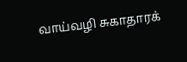வாய்வழி சுகாதாரக்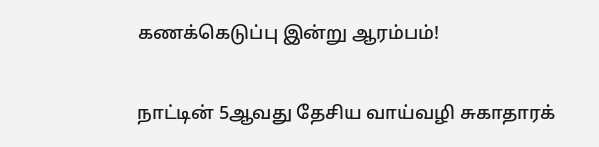கணக்கெடுப்பு இன்று ஆரம்பம்!

நாட்டின் 5ஆவது தேசிய வாய்வழி சுகாதாரக்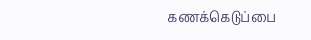கணக்கெடுப்பை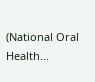(National Oral Health...